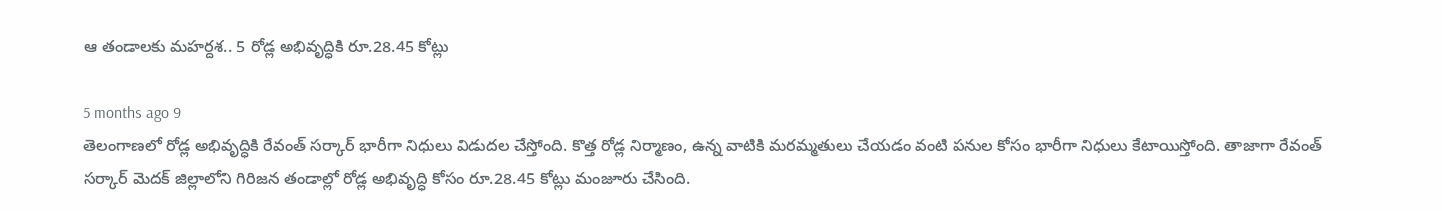ఆ తండాలకు మహర్దశ.. 5 రోడ్ల అభివృద్ధికి రూ.28.45 కోట్లు

5 months ago 9
తెలంగాణలో రోడ్ల అభివృద్ధికి రేవంత్ సర్కార్ భారీగా నిధులు విడుదల చేస్తోంది. కొత్త రోడ్ల నిర్మాణం, ఉన్న వాటికి మరమ్మతులు చేయడం వంటి పనుల కోసం భారీగా నిధులు కేటాయిస్తోంది. తాజాగా రేవంత్ సర్కార్ మెదక్ జిల్లాలోని గిరిజన తండాల్లో రోడ్ల అభివృద్ధి కోసం రూ.28.45 కోట్లు మంజూరు చేసింది.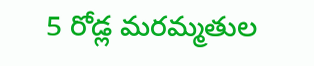5 రోడ్ల మరమ్మతుల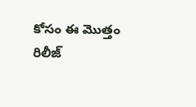కోసం ఈ మొత్తం రిలీజ్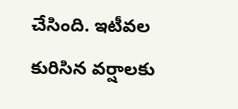చేసింది. ఇటీవల కురిసిన వర్షాలకు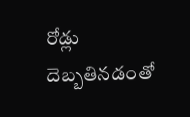రోడ్లు దెబ్బతినడంతో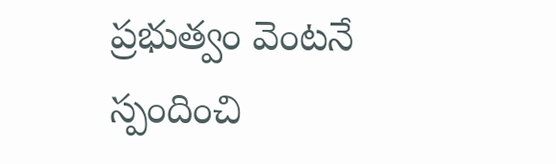ప్రభుత్వం వెంటనే స్పందించి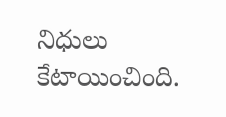నిధులు కేటాయించింది.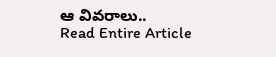ఆ వివరాలు..
Read Entire Article